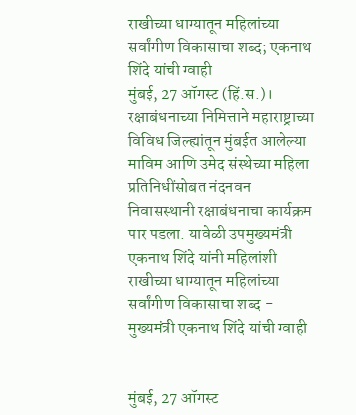राखीच्या धाग्यातून महिलांच्या सर्वांगीण विकासाचा शब्द; एकनाथ शिंदे यांची ग्वाही
मुंबई, 27 ऑगस्ट (हिं.स.)। रक्षाबंधनाच्या निमित्ताने महाराष्ट्राच्या विविध जिल्ह्यांतून मुंबईत आलेल्या माविम आणि उमेद संस्थेच्या महिला प्रतिनिधींसोबत नंदनवन निवासस्थानी रक्षाबंधनाचा कार्यक्रम पार पडला. यावेळी उपमुख्यमंत्री एकनाथ शिंदे यांनी महिलांशी
राखीच्या धाग्यातून महिलांच्या सर्वांगीण विकासाचा शब्द - मुख्यमंत्री एकनाथ शिंदे यांची ग्वाही


मुंबई, 27 ऑगस्ट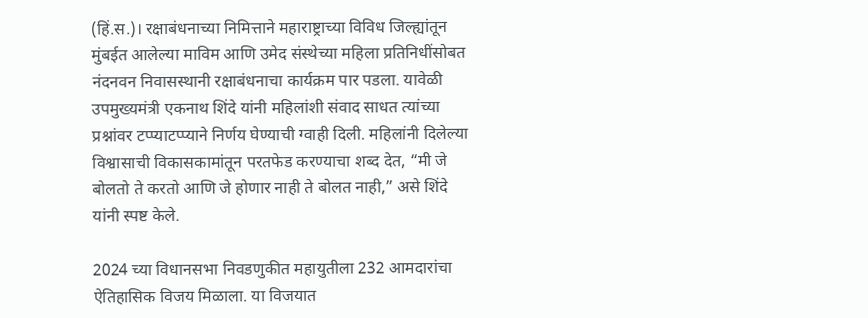(हिं.स.)। रक्षाबंधनाच्या निमित्ताने महाराष्ट्राच्या विविध जिल्ह्यांतून मुंबईत आलेल्या माविम आणि उमेद संस्थेच्या महिला प्रतिनिधींसोबत नंदनवन निवासस्थानी रक्षाबंधनाचा कार्यक्रम पार पडला. यावेळी उपमुख्यमंत्री एकनाथ शिंदे यांनी महिलांशी संवाद साधत त्यांच्या प्रश्नांवर टप्प्याटप्प्याने निर्णय घेण्याची ग्वाही दिली. महिलांनी दिलेल्या विश्वासाची विकासकामांतून परतफेड करण्याचा शब्द देत, “मी जे बोलतो ते करतो आणि जे होणार नाही ते बोलत नाही,” असे शिंदे यांनी स्पष्ट केले.

2024 च्या विधानसभा निवडणुकीत महायुतीला 232 आमदारांचा ऐतिहासिक विजय मिळाला. या विजयात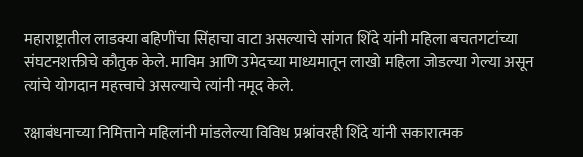महाराष्ट्रातील लाडक्या बहिणींचा सिंहाचा वाटा असल्याचे सांगत शिंदे यांनी महिला बचतगटांच्या संघटनशक्तीचे कौतुक केले. माविम आणि उमेदच्या माध्यमातून लाखो महिला जोडल्या गेल्या असून त्यांचे योगदान महत्त्वाचे असल्याचे त्यांनी नमूद केले.

रक्षाबंधनाच्या निमित्ताने महिलांनी मांडलेल्या विविध प्रश्नांवरही शिंदे यांनी सकारात्मक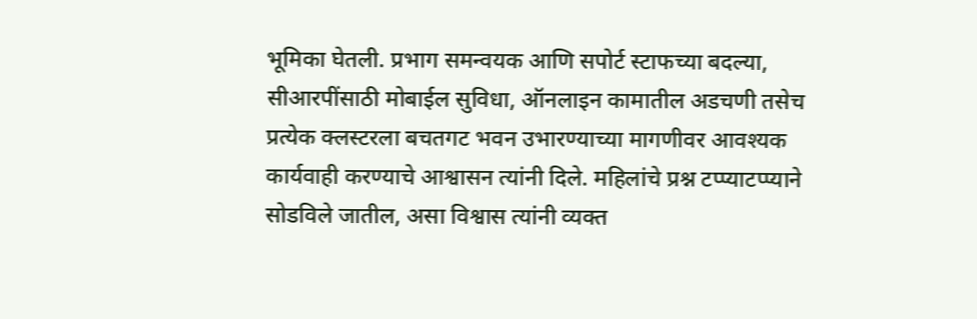भूमिका घेतली. प्रभाग समन्वयक आणि सपोर्ट स्टाफच्या बदल्या, सीआरपींसाठी मोबाईल सुविधा, ऑनलाइन कामातील अडचणी तसेच प्रत्येक क्लस्टरला बचतगट भवन उभारण्याच्या मागणीवर आवश्यक कार्यवाही करण्याचे आश्वासन त्यांनी दिले. महिलांचे प्रश्न टप्प्याटप्प्याने सोडविले जातील, असा विश्वास त्यांनी व्यक्त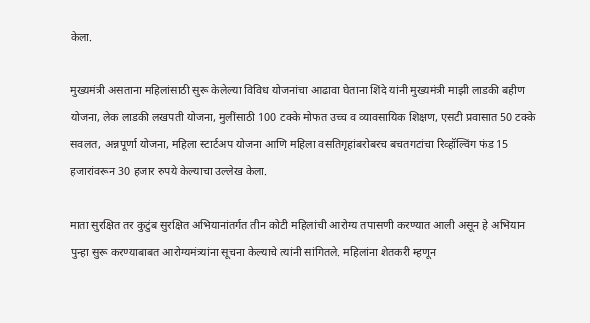केला.

मुख्यमंत्री असताना महिलांसाठी सुरू केलेल्या विविध योजनांचा आढावा घेताना शिंदे यांनी मुख्यमंत्री माझी लाडकी बहीण योजना, लेक लाडकी लखपती योजना, मुलींसाठी 100 टक्के मोफत उच्च व व्यावसायिक शिक्षण, एसटी प्रवासात 50 टक्के सवलत, अन्नपूर्णा योजना, महिला स्टार्टअप योजना आणि महिला वसतिगृहांबरोबरच बचतगटांचा रिव्हॉल्विंग फंड 15 हजारांवरून 30 हजार रुपये केल्याचा उल्लेख केला.

माता सुरक्षित तर कुटुंब सुरक्षित अभियानांतर्गत तीन कोटी महिलांची आरोग्य तपासणी करण्यात आली असून हे अभियान पुन्हा सुरू करण्याबाबत आरोग्यमंत्र्यांना सूचना केल्याचे त्यांनी सांगितले. महिलांना शेतकरी म्हणून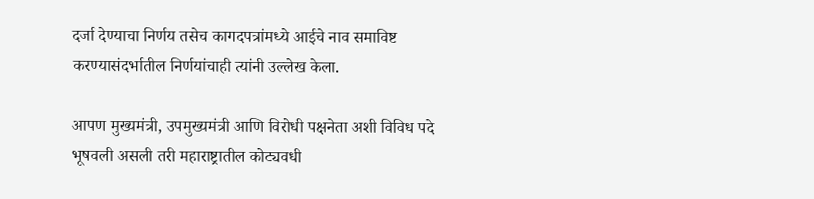दर्जा देण्याचा निर्णय तसेच कागदपत्रांमध्ये आईचे नाव समाविष्ट करण्यासंदर्भातील निर्णयांचाही त्यांनी उल्लेख केला.

आपण मुख्यमंत्री, उपमुख्यमंत्री आणि विरोधी पक्षनेता अशी विविध पदे भूषवली असली तरी महाराष्ट्रातील कोट्यवधी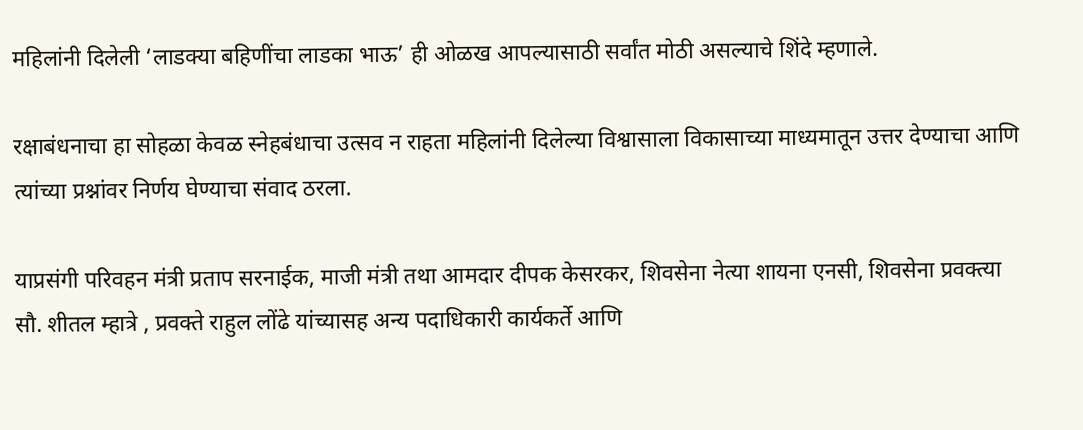महिलांनी दिलेली ‘लाडक्या बहिणींचा लाडका भाऊ’ ही ओळख आपल्यासाठी सर्वांत मोठी असल्याचे शिंदे म्हणाले.

रक्षाबंधनाचा हा सोहळा केवळ स्नेहबंधाचा उत्सव न राहता महिलांनी दिलेल्या विश्वासाला विकासाच्या माध्यमातून उत्तर देण्याचा आणि त्यांच्या प्रश्नांवर निर्णय घेण्याचा संवाद ठरला.

याप्रसंगी परिवहन मंत्री प्रताप सरनाईक, माजी मंत्री तथा आमदार दीपक केसरकर, शिवसेना नेत्या शायना एनसी, शिवसेना प्रवक्त्या सौ. शीतल म्हात्रे , प्रवक्ते राहुल लोंढे यांच्यासह अन्य पदाधिकारी कार्यकर्ते आणि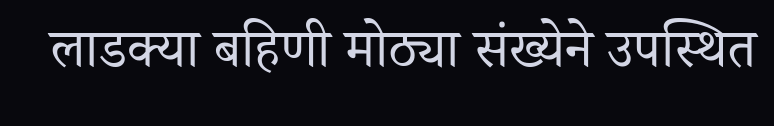लाडक्या बहिणी मोठ्या संख्येने उपस्थित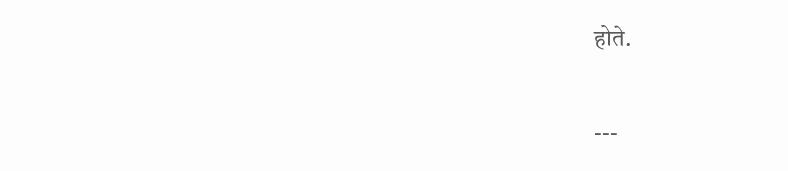होते.

---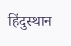हिंदुस्थान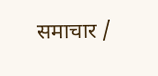समाचार /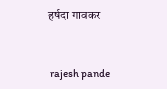हर्षदा गावकर


 rajesh pande